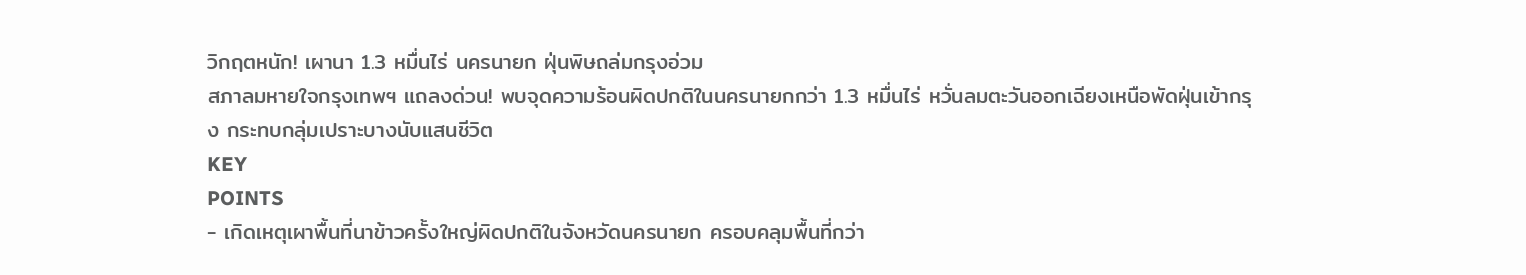วิกฤตหนัก! เผานา 1.3 หมื่นไร่ นครนายก ฝุ่นพิษถล่มกรุงอ่วม
สภาลมหายใจกรุงเทพฯ แถลงด่วน! พบจุดความร้อนผิดปกติในนครนายกกว่า 1.3 หมื่นไร่ หวั่นลมตะวันออกเฉียงเหนือพัดฝุ่นเข้ากรุง กระทบกลุ่มเปราะบางนับแสนชีวิต
KEY
POINTS
- เกิดเหตุเผาพื้นที่นาข้าวครั้งใหญ่ผิดปกติในจังหวัดนครนายก ครอบคลุมพื้นที่กว่า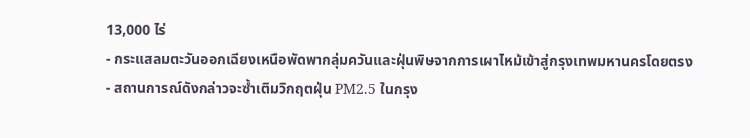13,000 ไร่
- กระแสลมตะวันออกเฉียงเหนือพัดพากลุ่มควันและฝุ่นพิษจากการเผาไหม้เข้าสู่กรุงเทพมหานครโดยตรง
- สถานการณ์ดังกล่าวจะซ้ำเติมวิกฤตฝุ่น PM2.5 ในกรุง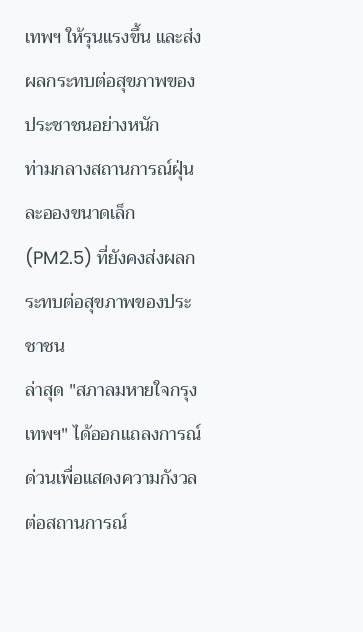เทพฯ ให้รุนแรงขึ้น และส่งผลกระทบต่อสุขภาพของประชาชนอย่างหนัก
ท่ามกลางสถานการณ์ฝุ่นละอองขนาดเล็ก (PM2.5) ที่ยังคงส่งผลกระทบต่อสุขภาพของประชาชน
ล่าสุด "สภาลมหายใจกรุงเทพฯ" ได้ออกแถลงการณ์ด่วนเพื่อแสดงความกังวลต่อสถานการณ์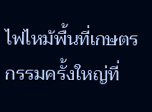ไฟไหม้พื้นที่เกษตรกรรมครั้งใหญ่ที่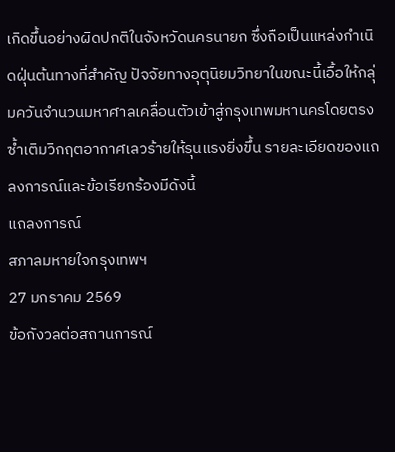เกิดขึ้นอย่างผิดปกติในจังหวัดนครนายก ซึ่งถือเป็นแหล่งกำเนิดฝุ่นต้นทางที่สำคัญ ปัจจัยทางอุตุนิยมวิทยาในขณะนี้เอื้อให้กลุ่มควันจำนวนมหาศาลเคลื่อนตัวเข้าสู่กรุงเทพมหานครโดยตรง ซ้ำเติมวิกฤตอากาศเลวร้ายให้รุนแรงยิ่งขึ้น รายละเอียดของแถลงการณ์และข้อเรียกร้องมีดังนี้
แถลงการณ์
สภาลมหายใจกรุงเทพฯ
27 มกราคม 2569
ข้อกังวลต่อสถานการณ์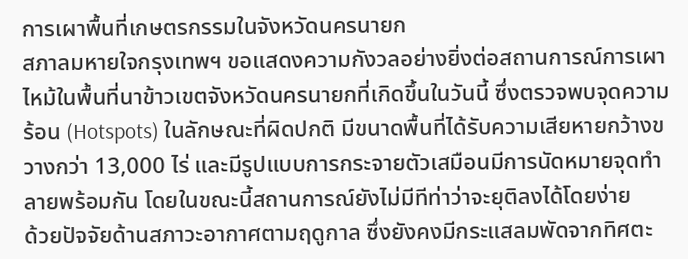การเผาพื้นที่เกษตรกรรมในจังหวัดนครนายก
สภาลมหายใจกรุงเทพฯ ขอแสดงความกังวลอย่างยิ่งต่อสถานการณ์การเผาไหม้ในพื้นที่นาข้าวเขตจังหวัดนครนายกที่เกิดขึ้นในวันนี้ ซึ่งตรวจพบจุดความร้อน (Hotspots) ในลักษณะที่ผิดปกติ มีขนาดพื้นที่ได้รับความเสียหายกว้างขวางกว่า 13,000 ไร่ และมีรูปแบบการกระจายตัวเสมือนมีการนัดหมายจุดทำลายพร้อมกัน โดยในขณะนี้สถานการณ์ยังไม่มีทีท่าว่าจะยุติลงได้โดยง่าย
ด้วยปัจจัยด้านสภาวะอากาศตามฤดูกาล ซึ่งยังคงมีกระแสลมพัดจากทิศตะ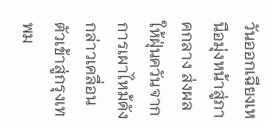วันออกเฉียงเหนือมุ่งหน้าสู่ภาคกลาง ส่งผลให้ฝุ่นควันจากการเผาไหม้ดังกล่าวเคลื่อนตัวเข้าสู่กรุงเทพม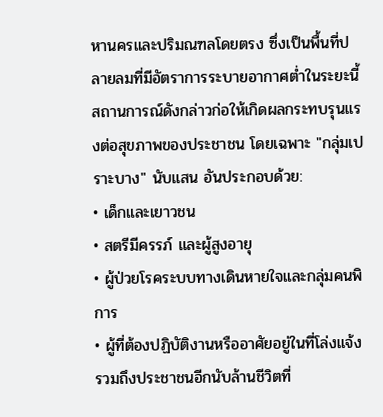หานครและปริมณฑลโดยตรง ซึ่งเป็นพื้นที่ปลายลมที่มีอัตราการระบายอากาศต่ำในระยะนี้
สถานการณ์ดังกล่าวก่อให้เกิดผลกระทบรุนแรงต่อสุขภาพของประชาชน โดยเฉพาะ "กลุ่มเปราะบาง" นับแสน อันประกอบด้วย:
• เด็กและเยาวชน
• สตรีมีครรภ์ และผู้สูงอายุ
• ผู้ป่วยโรคระบบทางเดินหายใจและกลุ่มคนพิการ
• ผู้ที่ต้องปฏิบัติงานหรืออาศัยอยู่ในที่โล่งแจ้ง
รวมถึงประชาชนอีกนับล้านชีวิตที่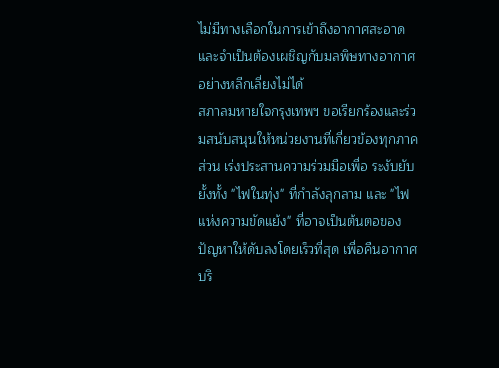ไม่มีทางเลือกในการเข้าถึงอากาศสะอาด และจำเป็นต้องเผชิญกับมลพิษทางอากาศอย่างหลีกเลี่ยงไม่ได้
สภาลมหายใจกรุงเทพฯ ขอเรียกร้องและร่วมสนับสนุนให้หน่วยงานที่เกี่ยวข้องทุกภาคส่วน เร่งประสานความร่วมมือเพื่อ ระงับยับยั้งทั้ง "ไฟในทุ่ง" ที่กำลังลุกลาม และ "ไฟแห่งความขัดแย้ง" ที่อาจเป็นต้นตอของปัญหาให้ดับลงโดยเร็วที่สุด เพื่อคืนอากาศบริ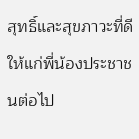สุทธิ์และสุขภาวะที่ดีให้แก่พี่น้องประชาชนต่อไป